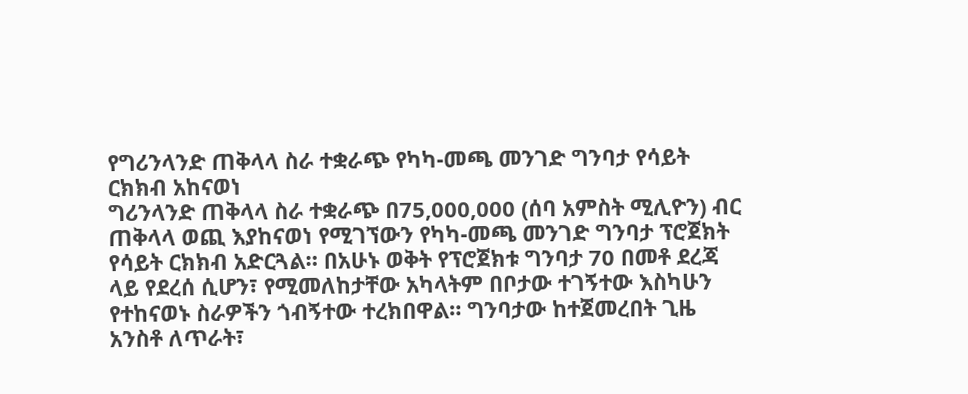የግሪንላንድ ጠቅላላ ስራ ተቋራጭ የካካ-መጫ መንገድ ግንባታ የሳይት ርክክብ አከናወነ
ግሪንላንድ ጠቅላላ ስራ ተቋራጭ በ75,000,000 (ሰባ አምስት ሚሊዮን) ብር ጠቅላላ ወጪ እያከናወነ የሚገኘውን የካካ-መጫ መንገድ ግንባታ ፕሮጀክት የሳይት ርክክብ አድርጓል። በአሁኑ ወቅት የፕሮጀክቱ ግንባታ 70 በመቶ ደረጃ ላይ የደረሰ ሲሆን፣ የሚመለከታቸው አካላትም በቦታው ተገኝተው እስካሁን የተከናወኑ ስራዎችን ጎብኝተው ተረክበዋል። ግንባታው ከተጀመረበት ጊዜ አንስቶ ለጥራት፣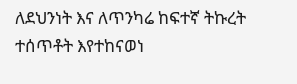ለደህንነት እና ለጥንካሬ ከፍተኛ ትኩረት ተሰጥቶት እየተከናወነ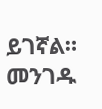ይገኛል። መንገዱ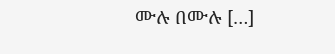ሙሉ በሙሉ […]